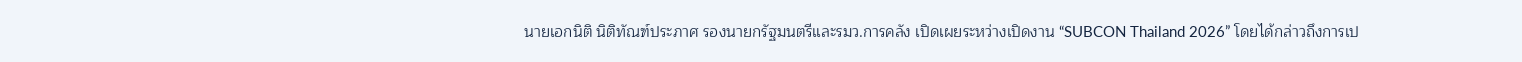นายเอกนิติ นิติทัณฑ์ประภาศ รองนายกรัฐมนตรีและรมว.การคลัง เปิดเผยระหว่างเปิดงาน “SUBCON Thailand 2026” โดยได้กล่าวถึงการเป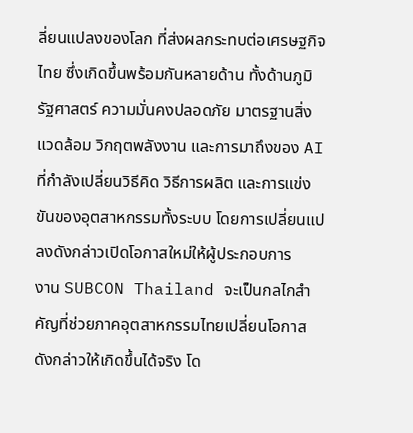ลี่ยนแปลงของโลก ที่ส่งผลกระทบต่อเศรษฐกิจไทย ซึ่งเกิดขึ้นพร้อมกันหลายด้าน ทั้งด้านภูมิรัฐศาสตร์ ความมั่นคงปลอดภัย มาตรฐานสิ่งแวดล้อม วิกฤตพลังงาน และการมาถึงของ AI ที่กำลังเปลี่ยนวิธีคิด วิธีการผลิต และการแข่งขันของอุตสาหกรรมทั้งระบบ โดยการเปลี่ยนแปลงดังกล่าวเปิดโอกาสใหม่ให้ผู้ประกอบการ
งาน SUBCON Thailand จะเป็นกลไกสำคัญที่ช่วยภาคอุตสาหกรรมไทยเปลี่ยนโอกาสดังกล่าวให้เกิดขึ้นได้จริง โด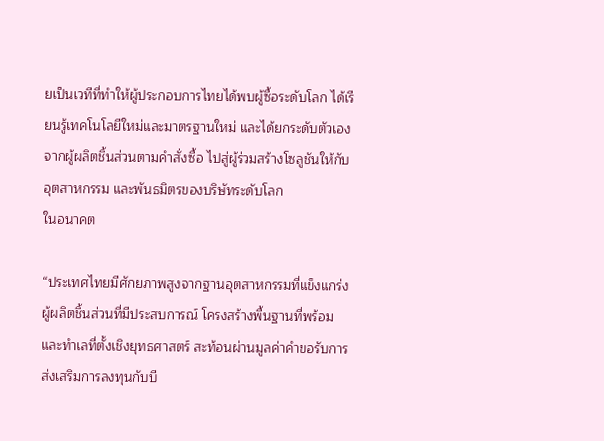ยเป็นเวทีที่ทำให้ผู้ประกอบการไทยได้พบผู้ซื้อระดับโลก ได้เรียนรู้เทคโนโลยีใหม่และมาตรฐานใหม่ และได้ยกระดับตัวเอง
จากผู้ผลิตชิ้นส่วนตามคำสั่งซื้อ ไปสู่ผู้ร่วมสร้างโซลูชันให้กับอุตสาหกรรม และพันธมิตรของบริษัทระดับโลก
ในอนาคต

“ประเทศไทยมีศักยภาพสูงจากฐานอุตสาหกรรมที่แข็งแกร่ง ผู้ผลิตชิ้นส่วนที่มีประสบการณ์ โครงสร้างพื้นฐานที่พร้อม และทำเลที่ตั้งเชิงยุทธศาสตร์ สะท้อนผ่านมูลค่าคำขอรับการส่งเสริมการลงทุนกับบี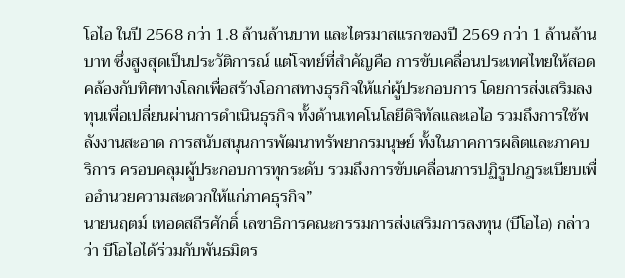โอไอ ในปี 2568 กว่า 1.8 ล้านล้านบาท และไตรมาสแรกของปี 2569 กว่า 1 ล้านล้านบาท ซึ่งสูงสุดเป็นประวัติการณ์ แต่โจทย์ที่สำคัญคือ การขับเคลื่อนประเทศไทยให้สอดคล้องกับทิศทางโลกเพื่อสร้างโอกาสทางธุรกิจให้แก่ผู้ประกอบการ โดยการส่งเสริมลงทุนเพื่อเปลี่ยนผ่านการดำเนินธุรกิจ ทั้งด้านเทคโนโลยีดิจิทัลและเอไอ รวมถึงการใช้พลังงานสะอาด การสนับสนุนการพัฒนาทรัพยากรมนุษย์ ทั้งในภาคการผลิตและภาคบริการ ครอบคลุมผู้ประกอบการทุกระดับ รวมถึงการขับเคลื่อนการปฏิรูปกฎระเบียบเพื่ออำนวยความสะดวกให้แก่ภาคธุรกิจ”
นายนฤตม์ เทอดสถีรศักดิ์ เลขาธิการคณะกรรมการส่งเสริมการลงทุน (บีโอไอ) กล่าวว่า บีโอไอได้ร่วมกับพันธมิตร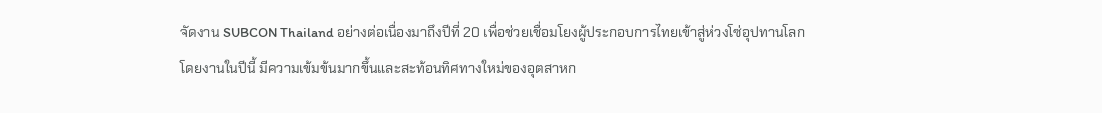จัดงาน SUBCON Thailand อย่างต่อเนื่องมาถึงปีที่ 20 เพื่อช่วยเชื่อมโยงผู้ประกอบการไทยเข้าสู่ห่วงโซ่อุปทานโลก โดยงานในปีนี้ มีความเข้มข้นมากขึ้นและสะท้อนทิศทางใหม่ของอุตสาหก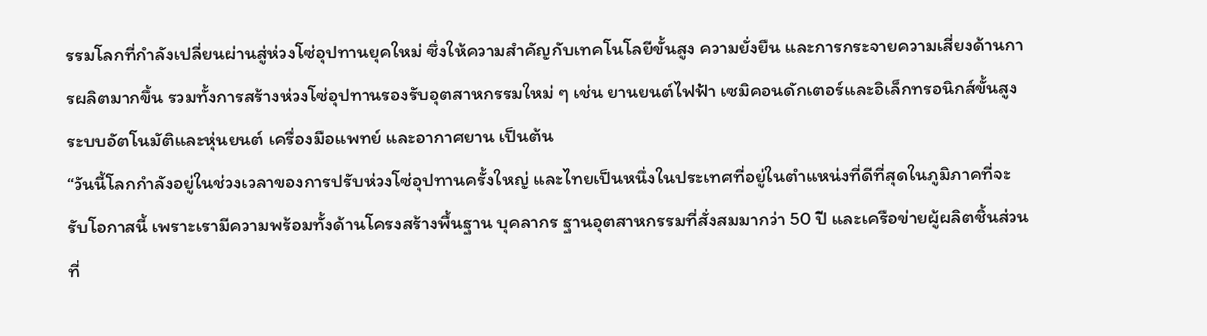รรมโลกที่กำลังเปลี่ยนผ่านสู่ห่วงโซ่อุปทานยุคใหม่ ซึ่งให้ความสำคัญกับเทคโนโลยีขั้นสูง ความยั่งยืน และการกระจายความเสี่ยงด้านการผลิตมากขึ้น รวมทั้งการสร้างห่วงโซ่อุปทานรองรับอุตสาหกรรมใหม่ ๆ เช่น ยานยนต์ไฟฟ้า เซมิคอนดักเตอร์และอิเล็กทรอนิกส์ขั้นสูง ระบบอัตโนมัติและหุ่นยนต์ เครื่องมือแพทย์ และอากาศยาน เป็นต้น
“วันนี้โลกกำลังอยู่ในช่วงเวลาของการปรับห่วงโซ่อุปทานครั้งใหญ่ และไทยเป็นหนึ่งในประเทศที่อยู่ในตำแหน่งที่ดีที่สุดในภูมิภาคที่จะรับโอกาสนี้ เพราะเรามีความพร้อมทั้งด้านโครงสร้างพื้นฐาน บุคลากร ฐานอุตสาหกรรมที่สั่งสมมากว่า 50 ปี และเครือข่ายผู้ผลิตชิ้นส่วนที่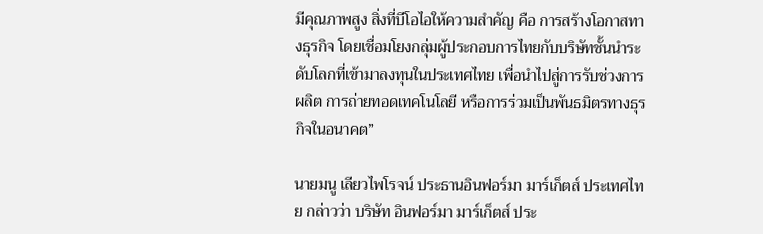มีคุณภาพสูง สิ่งที่บีโอไอให้ความสำคัญ คือ การสร้างโอกาสทางธุรกิจ โดยเชื่อมโยงกลุ่มผู้ประกอบการไทยกับบริษัทชั้นนำระดับโลกที่เข้ามาลงทุนในประเทศไทย เพื่อนำไปสู่การรับช่วงการผลิต การถ่ายทอดเทคโนโลยี หรือการร่วมเป็นพันธมิตรทางธุรกิจในอนาคต”

นายมนู เลียวไพโรจน์ ประธานอินฟอร์มา มาร์เก็ตส์ ประเทศไทย กล่าวว่า บริษัท อินฟอร์มา มาร์เก็ตส์ ประ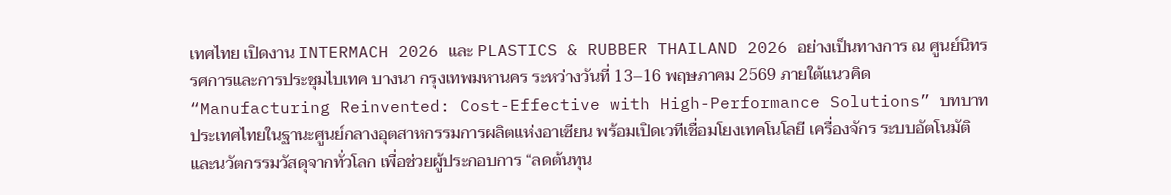เทศไทย เปิดงาน INTERMACH 2026 และ PLASTICS & RUBBER THAILAND 2026 อย่างเป็นทางการ ณ ศูนย์นิทรรศการและการประชุมไบเทค บางนา กรุงเทพมหานคร ระหว่างวันที่ 13–16 พฤษภาคม 2569 ภายใต้แนวคิด “Manufacturing Reinvented: Cost-Effective with High-Performance Solutions” บทบาทประเทศไทยในฐานะศูนย์กลางอุตสาหกรรมการผลิตแห่งอาเซียน พร้อมเปิดเวทีเชื่อมโยงเทคโนโลยี เครื่องจักร ระบบอัตโนมัติ และนวัตกรรมวัสดุจากทั่วโลก เพื่อช่วยผู้ประกอบการ “ลดต้นทุน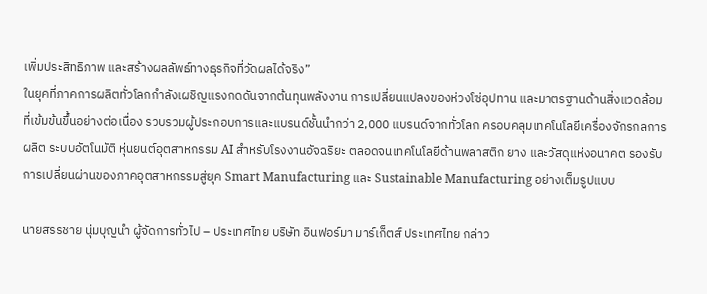เพิ่มประสิทธิภาพ และสร้างผลลัพธ์ทางธุรกิจที่วัดผลได้จริง”
ในยุคที่ภาคการผลิตทั่วโลกกำลังเผชิญแรงกดดันจากต้นทุนพลังงาน การเปลี่ยนแปลงของห่วงโซ่อุปทาน และมาตรฐานด้านสิ่งแวดล้อมที่เข้มข้นขึ้นอย่างต่อเนื่อง รวบรวมผู้ประกอบการและแบรนด์ชั้นนำกว่า 2,000 แบรนด์จากทั่วโลก ครอบคลุมเทคโนโลยีเครื่องจักรกลการผลิต ระบบอัตโนมัติ หุ่นยนต์อุตสาหกรรม AI สำหรับโรงงานอัจฉริยะ ตลอดจนเทคโนโลยีด้านพลาสติก ยาง และวัสดุแห่งอนาคต รองรับการเปลี่ยนผ่านของภาคอุตสาหกรรมสู่ยุค Smart Manufacturing และ Sustainable Manufacturing อย่างเต็มรูปแบบ

นายสรรชาย นุ่มบุญนำ ผู้จัดการทั่วไป – ประเทศไทย บริษัท อินฟอร์มา มาร์เก็ตส์ ประเทศไทย กล่าว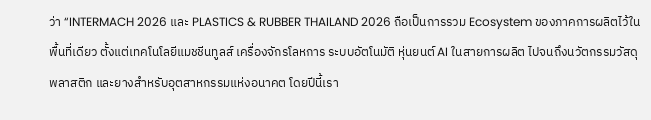ว่า “INTERMACH 2026 และ PLASTICS & RUBBER THAILAND 2026 ถือเป็นการรวม Ecosystem ของภาคการผลิตไว้ในพื้นที่เดียว ตั้งแต่เทคโนโลยีแมชชีนทูลส์ เครื่องจักรโลหการ ระบบอัตโนมัติ หุ่นยนต์ AI ในสายการผลิต ไปจนถึงนวัตกรรมวัสดุ พลาสติก และยางสำหรับอุตสาหกรรมแห่งอนาคต โดยปีนี้เรา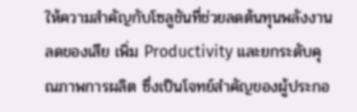ให้ความสำคัญกับโซลูชันที่ช่วยลดต้นทุนพลังงาน ลดของเสีย เพิ่ม Productivity และยกระดับคุณภาพการผลิต ซึ่งเป็นโจทย์สำคัญของผู้ประกอ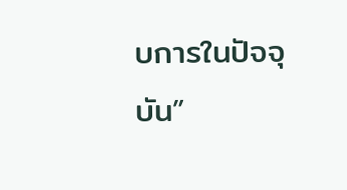บการในปัจจุบัน”